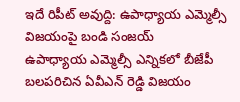ఇదే రిపీట్ అవుద్ది: ఉపాధ్యాయ ఎమ్మెల్సీ విజయంపై బండి సంజయ్
ఉపాధ్యాయ ఎమ్మెల్సీ ఎన్నికలో బీజేపీ బలపరిచిన ఏవీఎన్ రెడ్డి విజయం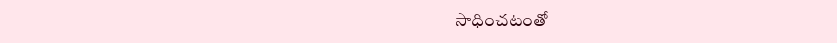సాధించటంతో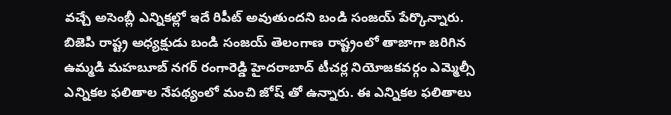వచ్చే అసెంబ్లీ ఎన్నికల్లో ఇదే రిపీట్ అవుతుందని బండి సంజయ్ పేర్కొన్నారు.
బిజెపి రాష్ట్ర అధ్యక్షుడు బండి సంజయ్ తెలంగాణ రాష్ట్రంలో తాజాగా జరిగిన ఉమ్మడి మహబూబ్ నగర్ రంగారెడ్డి హైదరాబాద్ టీచర్ల నియోజకవర్గం ఎమ్మెల్సీ ఎన్నికల ఫలితాల నేపథ్యంలో మంచి జోష్ తో ఉన్నారు. ఈ ఎన్నికల ఫలితాలు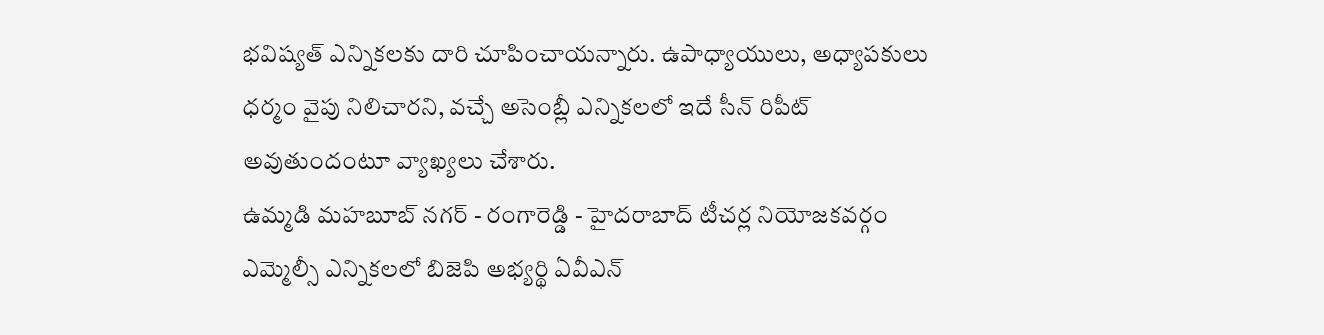భవిష్యత్ ఎన్నికలకు దారి చూపించాయన్నారు. ఉపాధ్యాయులు, అధ్యాపకులు ధర్మం వైపు నిలిచారని, వచ్చే అసెంబ్లీ ఎన్నికలలో ఇదే సీన్ రిపీట్ అవుతుందంటూ వ్యాఖ్యలు చేశారు.
ఉమ్మడి మహబూబ్ నగర్ - రంగారెడ్డి - హైదరాబాద్ టీచర్ల నియోజకవర్గం ఎమ్మెల్సీ ఎన్నికలలో బిజెపి అభ్యర్థి ఏవీఎన్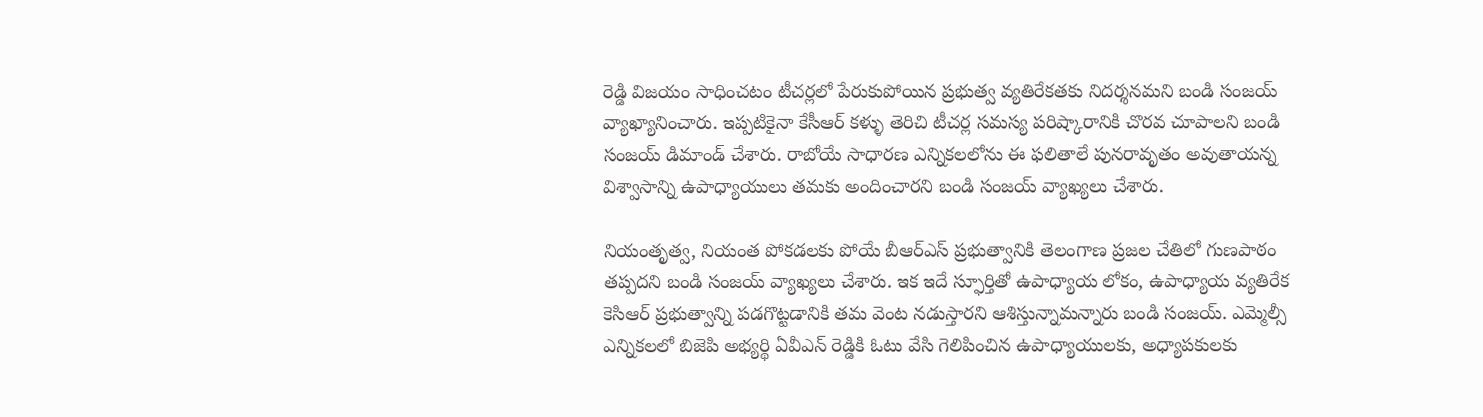రెడ్డి విజయం సాధించటం టీచర్లలో పేరుకుపోయిన ప్రభుత్వ వ్యతిరేకతకు నిదర్శనమని బండి సంజయ్ వ్యాఖ్యానించారు. ఇప్పటికైనా కేసీఆర్ కళ్ళు తెరిచి టీచర్ల సమస్య పరిష్కారానికి చొరవ చూపాలని బండి సంజయ్ డిమాండ్ చేశారు. రాబోయే సాధారణ ఎన్నికలలోను ఈ ఫలితాలే పునరావృతం అవుతాయన్న విశ్వాసాన్ని ఉపాధ్యాయులు తమకు అందించారని బండి సంజయ్ వ్యాఖ్యలు చేశారు.

నియంతృత్వ, నియంత పోకడలకు పోయే బీఆర్ఎస్ ప్రభుత్వానికి తెలంగాణ ప్రజల చేతిలో గుణపాఠం తప్పదని బండి సంజయ్ వ్యాఖ్యలు చేశారు. ఇక ఇదే స్ఫూర్తితో ఉపాధ్యాయ లోకం, ఉపాధ్యాయ వ్యతిరేక కెసిఆర్ ప్రభుత్వాన్ని పడగొట్టడానికి తమ వెంట నడుస్తారని ఆశిస్తున్నామన్నారు బండి సంజయ్. ఎమ్మెల్సీ ఎన్నికలలో బిజెపి అభ్యర్థి ఏవీఎన్ రెడ్డికి ఓటు వేసి గెలిపించిన ఉపాధ్యాయులకు, అధ్యాపకులకు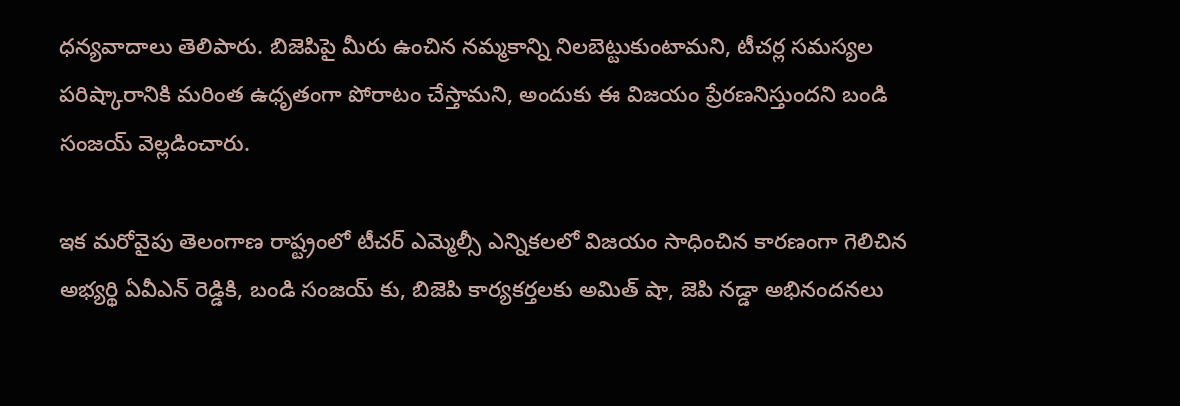ధన్యవాదాలు తెలిపారు. బిజెపిపై మీరు ఉంచిన నమ్మకాన్ని నిలబెట్టుకుంటామని, టీచర్ల సమస్యల పరిష్కారానికి మరింత ఉధృతంగా పోరాటం చేస్తామని, అందుకు ఈ విజయం ప్రేరణనిస్తుందని బండి సంజయ్ వెల్లడించారు.

ఇక మరోవైపు తెలంగాణ రాష్ట్రంలో టీచర్ ఎమ్మెల్సీ ఎన్నికలలో విజయం సాధించిన కారణంగా గెలిచిన అభ్యర్థి ఏవీఎన్ రెడ్డికి, బండి సంజయ్ కు, బిజెపి కార్యకర్తలకు అమిత్ షా, జెపి నడ్డా అభినందనలు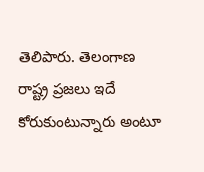తెలిపారు. తెలంగాణ రాష్ట్ర ప్రజలు ఇదే కోరుకుంటున్నారు అంటూ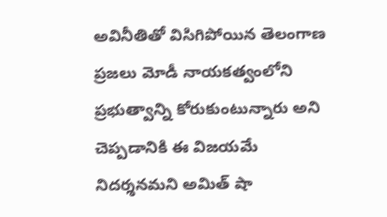అవినీతితో విసిగిపోయిన తెలంగాణ ప్రజలు మోడీ నాయకత్వంలోని ప్రభుత్వాన్ని కోరుకుంటున్నారు అని చెప్పడానికి ఈ విజయమే నిదర్శనమని అమిత్ షా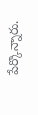పేర్కొన్నారు.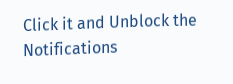Click it and Unblock the Notifications